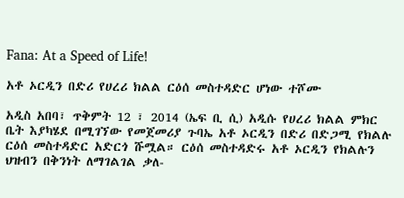Fana: At a Speed of Life!

አቶ ኦርዲን በድሪ የሀረሪ ክልል ርዕሰ መስተዳድር ሆነው ተሾሙ

አዲስ አበባ፣ ጥቅምት 12 ፣ 2014 (ኤፍ ቢ ሲ) አዲሱ የሀረሪ ክልል ምክር ቤት እያካሄደ በሚገኘው የመጀመሪያ ጉባኤ አቶ ኦርዲን በድሪ በድጋሚ የክልሉ ርዕሰ መስተዳድር አድርጎ ሹሟል። ርዕሰ መስተዳድሩ አቶ ኦርዲን የክልሉን ህዝብን በቅንነት ለማገልገል ቃለ-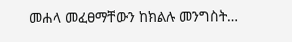መሐላ መፈፀማቸውን ከክልሉ መንግስት…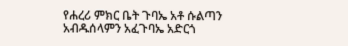የሐረሪ ምክር ቤት ጉባኤ አቶ ሱልጣን አብዱሰላምን አፈጉባኤ አድርጎ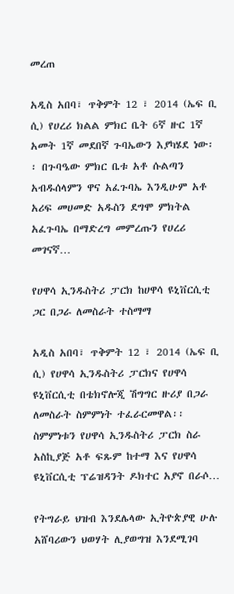መረጠ

አዲስ አበባ፣ ጥቅምት 12 ፣ 2014 (ኤፍ ቢ ሲ) የሀረሪ ክልል ምክር ቤት 6ኛ ዙር 1ኛ አመት 1ኛ መደበኛ ጉባኤውን እያካሄደ ነው፡፡ በጉባዔው ምክር ቤቱ አቶ ሱልጣን አብዱሰላምን ዋና አፈጉባኤ እንዲሁም አቶ አሪፍ መሀመድ አዱስን ደግሞ ምክትል አፈጉባኤ በማድረግ መምረጡን የሀረሪ መገናኛ…

የሀዋሳ ኢንዱስትሪ ፓርክ ከሀዋሳ ዩኒቨርሲቲ ጋር በጋራ ለመስራት ተስማማ

አዲስ አበባ፣ ጥቅምት 12 ፣ 2014 (ኤፍ ቢ ሲ) የሀዋሳ ኢንዱስትሪ ፓርክና የሀዋሳ ዩኒቨርሲቲ በቴክኖሎጂ ሽግግር ዙሪያ በጋራ ለመስራት ስምምነት ተፈራርመዋል፡፡ ስምምነቱን የሀዋሳ ኢንዱስትሪ ፓርክ ስራ አስኪያጅ አቶ ፍጹም ከተማ እና የሀዋሳ ዩኒቨርሲቲ ፕሬዝዳንት ዶክተር አያኖ በራሶ…

የትግራይ ህዝብ እንደሌላው ኢትዮጵያዊ ሁሉ አሸባሪውን ህወሃት ሊያወግዝ እንደሚገባ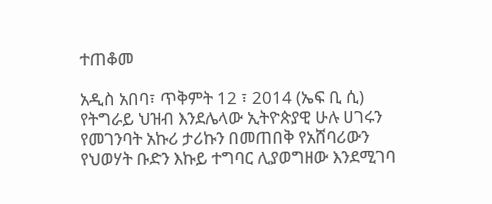ተጠቆመ

አዲስ አበባ፣ ጥቅምት 12 ፣ 2014 (ኤፍ ቢ ሲ) የትግራይ ህዝብ እንደሌላው ኢትዮጵያዊ ሁሉ ሀገሩን የመገንባት አኩሪ ታሪኩን በመጠበቅ የአሸባሪውን የህወሃት ቡድን እኩይ ተግባር ሊያወግዘው እንደሚገባ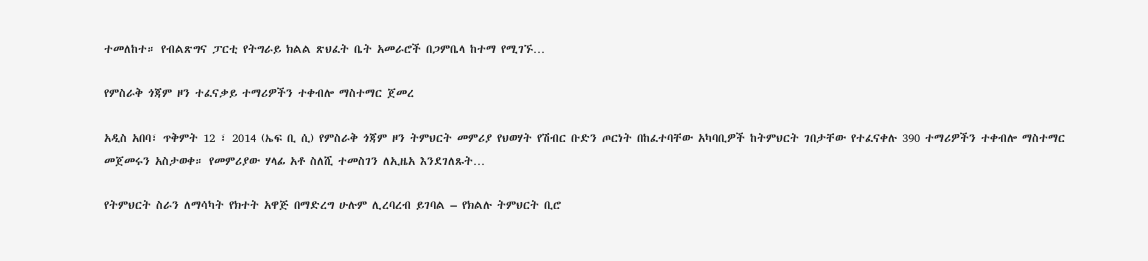ተመለከተ። የብልጽግና ፓርቲ የትግራይ ክልል ጽህፈት ቤት አመራሮች በጋምቤላ ከተማ የሚገኙ…

የምስራቅ ጎጃም ዞን ተፈናቃይ ተማሪዎችን ተቀብሎ ማስተማር ጀመረ

አዲስ አበባ፣ ጥቅምት 12 ፣ 2014 (ኤፍ ቢ ሲ) የምስራቅ ጎጃም ዞን ትምህርት መምሪያ የህወሃት የሽብር ቡድን ጦርነት በከፈተባቸው አካባቢዎች ከትምህርት ገበታቸው የተፈናቀሉ 390 ተማሪዎችን ተቀብሎ ማስተማር መጀመሩን አስታወቀ። የመምሪያው ሃላፊ አቶ ስለሺ ተመስገን ለኢዜአ እንደገለጹት…

የትምህርት ስራን ለማሳካት የክተት አዋጅ በማድረግ ሁሉም ሊረባረብ ይገባል – የክልሉ ትምህርት ቢሮ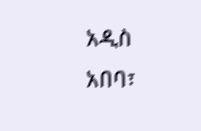አዲስ አበባ፣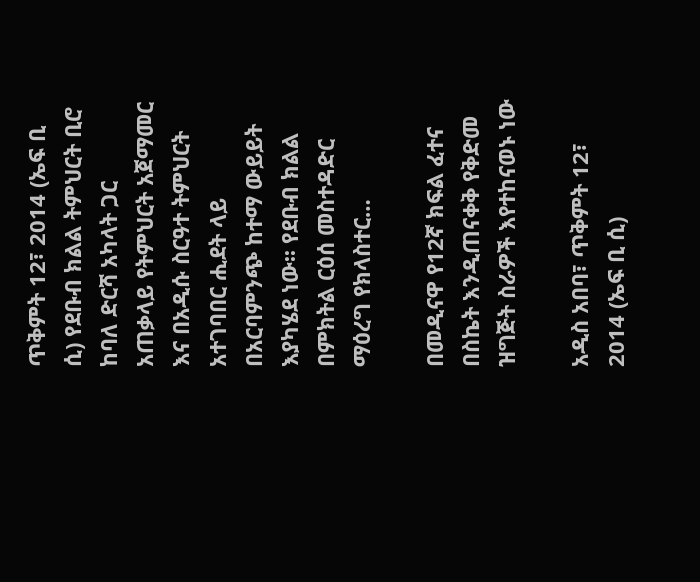ጥቅምት 12፣ 2014 (ኤፍ ቢ ሲ) የደቡብ ክልል ትምህርት ቢሮ ከባለ ድርሻ አካላት ጋር አጠቃላይ የትምህርት አጀማመር እና በአዲሱ ስርዓተ ትምህርት አተገባበር ሒደት ላይ በአርባምንጭ ከተማ ውይይት እያካሄደ ነው፡፡ የደቡብ ክልል በምክትል ርዕሰ መስተዳድር ማዕረግ የክላስተር…

በመዲናዋ የ12ኛ ክፍል ፈተና በስኬት እንዲጠናቀቅ የቅድመ ዝግጅት ስራዎች እየተከናወኑ ነው

አዲስ አበባ፣ ጥቅምት 12፣ 2014 (ኤፍ ቢ ሲ)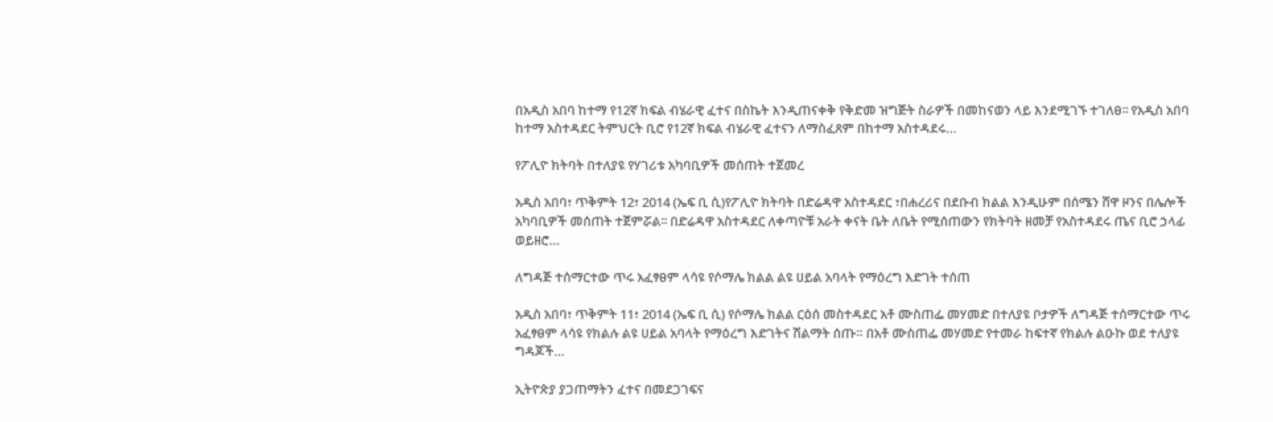በአዲስ አበባ ከተማ የ12ኛ ክፍል ብሄራዊ ፈተና በስኬት እንዲጠናቀቅ የቅድመ ዝግጅት ስራዎች በመከናወን ላይ እንደሚገኙ ተገለፀ፡፡ የአዲስ አበባ ከተማ አስተዳደር ትምህርት ቢሮ የ12ኛ ክፍል ብሄራዊ ፈተናን ለማስፈጸም በከተማ አስተዳደሩ…

የፖሊዮ ክትባት በተለያዩ የሃገሪቱ አካባቢዎች መሰጠት ተጀመረ

አዲስ አበባ፣ ጥቅምት 12፣ 2014 (ኤፍ ቢ ሲ)የፖሊዮ ክትባት በድሬዳዋ አስተዳደር ፣በሐረሪና በደቡብ ክልል እንዲሁም በሰሜን ሸዋ ዞንና በሌሎች አካባቢዎች መሰጠት ተጀምሯል፡፡ በድሬዳዋ አስተዳደር ለቀጣዮቹ አራት ቀናት ቤት ለቤት የሚሰጠውን የክትባት ዘመቻ የአስተዳደሩ ጤና ቢሮ ኃላፊ ወይዘሮ…

ለግዳጅ ተሰማርተው ጥሩ አፈፃፀም ላሳዩ የሶማሌ ክልል ልዩ ሀይል አባላት የማዕረግ እድገት ተሰጠ

አዲስ አበባ፣ ጥቅምት 11፣ 2014 (ኤፍ ቢ ሲ) የሶማሌ ክልል ርዕሰ መስተዳደር አቶ ሙስጠፌ መሃመድ በተለያዩ ቦታዎች ለግዳጅ ተሰማርተው ጥሩ አፈፃፀም ላሳዩ የክልሉ ልዩ ሀይል አባላት የማዕረግ እድገትና ሽልማት ሰጡ። በአቶ ሙስጠፌ መሃመድ የተመራ ከፍተኛ የክልሉ ልዑኩ ወደ ተለያዩ ግዳጆች…

ኢትዮጵያ ያጋጠማትን ፈተና በመደጋገፍና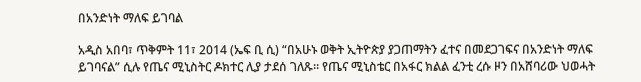በአንድነት ማለፍ ይገባል

አዲስ አበባ፣ ጥቅምት 11፣ 2014 (ኤፍ ቢ ሲ) “በአሁኑ ወቅት ኢትዮጵያ ያጋጠማትን ፈተና በመደጋገፍና በአንድነት ማለፍ ይገባናል” ሲሉ የጤና ሚኒስትር ዶክተር ሊያ ታደሰ ገለጹ። የጤና ሚኒስቴር በአፋር ክልል ፈንቲ ረሱ ዞን በአሸባሪው ህወሓት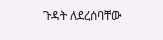ጉዳት ለደረሰባቸው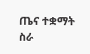ጤና ተቋማት ስራ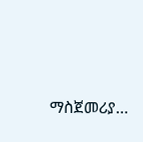ማስጀመሪያ…